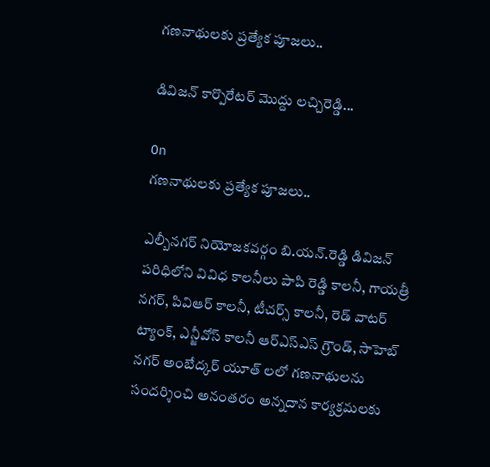గణనాథులకు ప్రత్యేక పూజలు..

డివిజన్ కార్పొరేటర్ మొద్దు లచ్చిరెడ్డి...

On
గణనాథులకు ప్రత్యేక పూజలు..

ఎల్బీనగర్ నియోజకవర్గం బి.యన్.రెడ్డి డివిజన్ పరిధిలోని వివిధ కాలనీలు పాపి రెడ్డి కాలనీ, గాయత్రీ నగర్, పివిఆర్ కాలనీ, టీచర్స్ కాలనీ, రెడ్ వాటర్ ట్యాంక్, ఎన్జీవోస్ కాలనీ ఆర్ఎస్ఎస్ గ్రౌండ్, సాహెబ్ నగర్ అంబేద్కర్ యూత్ లలో గణనాథులను సందర్శించి అనంతరం అన్నదాన కార్యక్రమలకు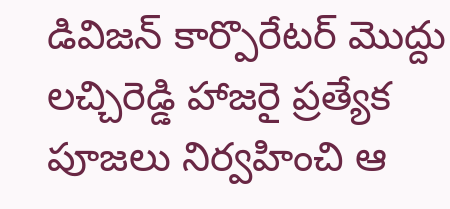డివిజన్ కార్పొరేటర్ మొద్దు లచ్చిరెడ్డి హాజరై ప్రత్యేక పూజలు నిర్వహించి ఆ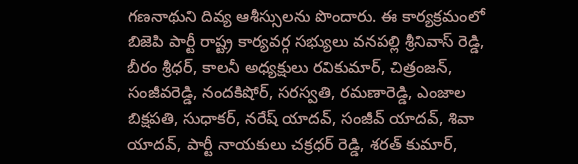గణనాథుని దివ్య ఆశీస్సులను పొందారు. ఈ కార్యక్రమంలో బిజెపి పార్టీ రాష్ట్ర కార్యవర్గ సభ్యులు వనపల్లి శ్రీనివాస్ రెడ్డి, బీరం శ్రీధర్, కాలనీ అధ్యక్షులు రవికుమార్, చిత్రంజన్, సంజీవరెడ్డి, నందకిషోర్, సరస్వతి, రమణారెడ్డి, ఎంజాల బిక్షపతి, సుధాకర్, నరేష్ యాదవ్, సంజీవ్ యాదవ్, శివా యాదవ్, పార్టీ నాయకులు చక్రధర్ రెడ్డి, శరత్ కుమార్,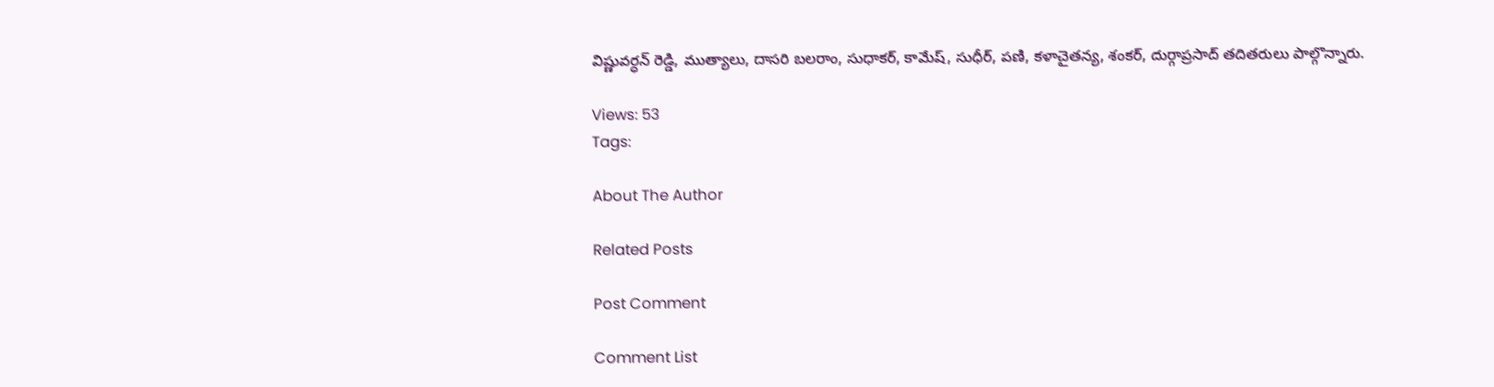విష్ణువర్ధన్ రెడ్డి, ముత్యాలు, దాసరి బలరాం, సుధాకర్, కామేష్, సుధీర్, పణి, కళాచైతన్య, శంకర్, దుర్గాప్రసాద్ తదితరులు పాల్గొన్నారు.

Views: 53
Tags:

About The Author

Related Posts

Post Comment

Comment List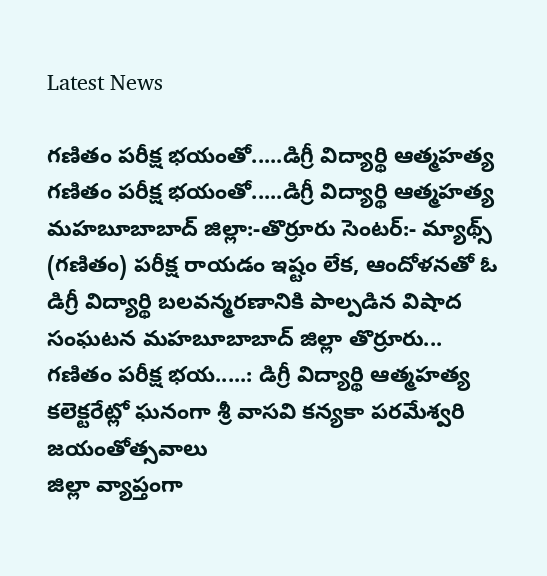Latest News

గణితం పరీక్ష భయంతో.....డిగ్రీ విద్యార్థి ఆత్మహత్య గణితం పరీక్ష భయంతో.....డిగ్రీ విద్యార్థి ఆత్మహత్య
మహబూబాబాద్ జిల్లా:-తొర్రూరు సెంటర్:- మ్యాథ్స్ (గణితం) పరీక్ష రాయడం ఇష్టం లేక, ఆందోళనతో ఓ డిగ్రీ విద్యార్థి బలవన్మరణానికి పాల్పడిన విషాద సంఘటన మహబూబాబాద్ జిల్లా తొర్రూరు...
గణితం పరీక్ష భయ.....: డిగ్రీ విద్యార్థి ఆత్మహత్య
కలెక్టరేట్లో ఘనంగా శ్రీ వాసవి కన్యకా పరమేశ్వరి జయంతోత్సవాలు
జిల్లా వ్యాప్తంగా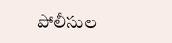పోలీసుల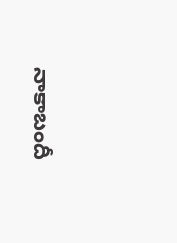నాకాబందీ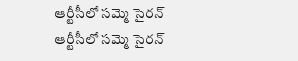ఆర్టీసీలో సమ్మె సైరన్
ఆర్టీసీలో సమ్మె సైరన్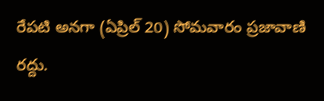రేపటి అనగా (ఏప్రిల్ 20) సోమవారం ప్రజావాణి రద్దు.